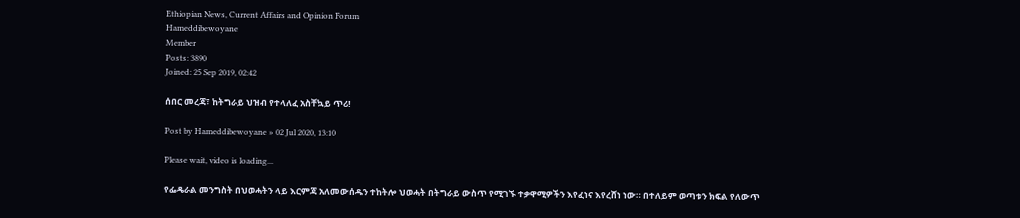Ethiopian News, Current Affairs and Opinion Forum
Hameddibewoyane
Member
Posts: 3890
Joined: 25 Sep 2019, 02:42

ሰበር መረጃ፣ ከትግራይ ህዝብ የተላለፈ አስቸኳይ ጥሪ!

Post by Hameddibewoyane » 02 Jul 2020, 13:10

Please wait, video is loading...

የፌዴራል መንግስት በህወሓትን ላይ እርምጃ አለመውሰዱን ተከትሎ ህወሓት በትግራይ ውስጥ የሚገኙ ተቃዋሚዎችን እየፈነና እየረሸነ ነው። በተለይም ወጣቱን ክፍል የለውጥ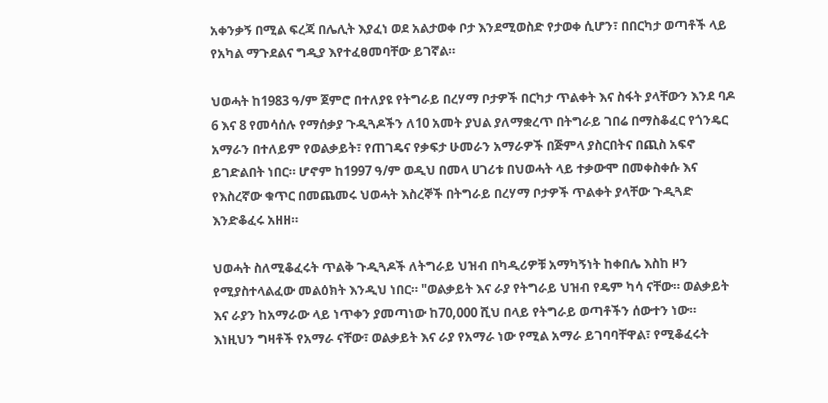አቀንቃኝ በሚል ፍረጃ በሌሊት እያፈነ ወደ አልታወቀ ቦታ እንደሚወስድ የታወቀ ሲሆን፣ በበርካታ ወጣቶች ላይ የአካል ማጉደልና ግዲያ እየተፈፀመባቸው ይገኛል።

ህወሓት ከ1983 ዓ/ም ጀምሮ በተለያዩ የትግራይ በረሃማ ቦታዎች በርካታ ጥልቀት እና ስፋት ያላቸውን እንደ ባዶ 6 እና 8 የመሳሰሉ የማሰቃያ ጉዲጓዶችን ለ10 አመት ያህል ያለማቋረጥ በትግራይ ገበሬ በማስቆፈር የጎንዴር አማራን በተለይም የወልቃይት፣ የጠገዴና የቃፍታ ሁመራን አማራዎች በጅምላ ያስርበትና በጪስ አፍኖ ይገድልበት ነበር። ሆኖም ከ1997 ዓ/ም ወዲህ በመላ ሀገሪቱ በህወሓት ላይ ተቃውሞ በመቀስቀሱ እና የእስረኛው ቁጥር በመጨመሩ ህወሓት እስረኞች በትግራይ በረሃማ ቦታዎች ጥልቀት ያላቸው ጉዲጓድ እንድቆፈሩ አዘዘ።

ህወሓት ስለሚቆፈሩት ጥልቅ ጉዲጓዶች ለትግራይ ህዝብ በካዲሪዎቹ አማካኝነት ከቀበሌ እስከ ዞን የሚያስተላልፈው መልዕክት እንዲህ ነበር። "ወልቃይት እና ራያ የትግራይ ህዝብ የዴም ካሳ ናቸው። ወልቃይት እና ራያን ከአማራው ላይ ነጥቀን ያመጣነው ከ70,000 ሺህ በላይ የትግራይ ወጣቶችን ሰውተን ነው። እነዚህን ግዛቶች የአማራ ናቸው፣ ወልቃይት እና ራያ የአማራ ነው የሚል አማራ ይገባባቸዋል፣ የሚቆፈሩት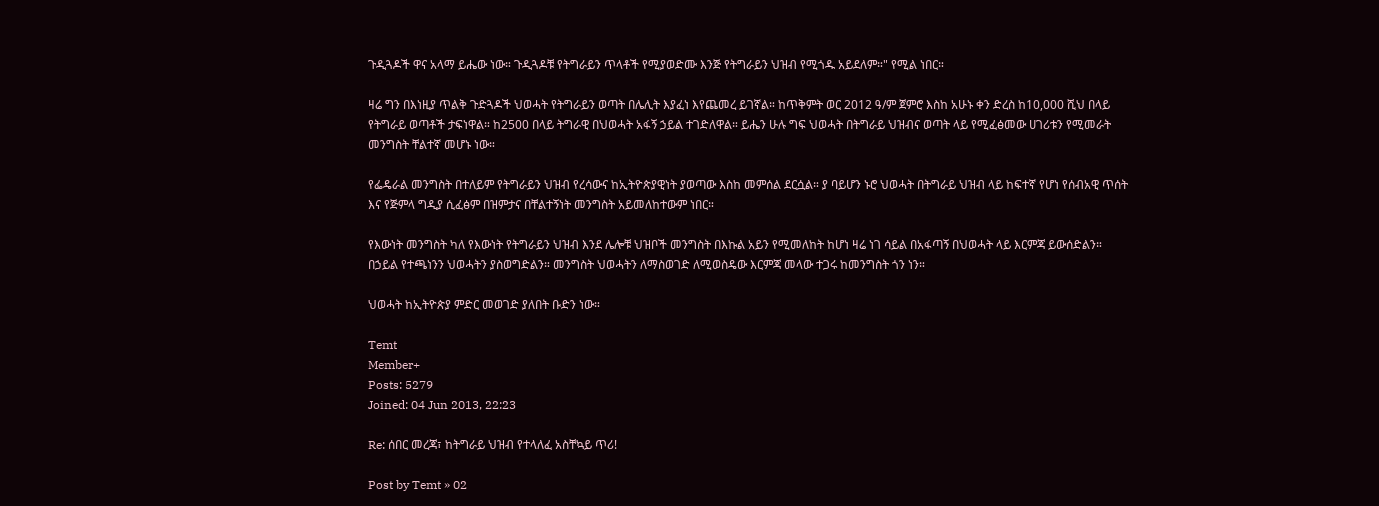ጉዲጓዶች ዋና አላማ ይሔው ነው። ጉዲጓዶቹ የትግራይን ጥላቶች የሚያወድሙ እንጅ የትግራይን ህዝብ የሚጎዱ አይደለም።" የሚል ነበር።

ዛሬ ግን በእነዚያ ጥልቅ ጉድጓዶች ህወሓት የትግራይን ወጣት በሌሊት እያፈነ እየጨመረ ይገኛል። ከጥቅምት ወር 2012 ዓ/ም ጀምሮ እስከ አሁኑ ቀን ድረስ ከ10,000 ሺህ በላይ የትግራይ ወጣቶች ታፍነዋል። ከ2500 በላይ ትግራዊ በህወሓት አፋኝ ኃይል ተገድለዋል። ይሔን ሁሉ ግፍ ህወሓት በትግራይ ህዝብና ወጣት ላይ የሚፈፅመው ሀገሪቱን የሚመራት መንግስት ቸልተኛ መሆኑ ነው።

የፌዴራል መንግስት በተለይም የትግራይን ህዝብ የረሳውና ከኢትዮጵያዊነት ያወጣው እስከ መምሰል ደርሷል። ያ ባይሆን ኑሮ ህወሓት በትግራይ ህዝብ ላይ ከፍተኛ የሆነ የሰብአዊ ጥሰት እና የጅምላ ግዲያ ሲፈፅም በዝምታና በቸልተኝነት መንግስት አይመለከተውም ነበር።

የእውነት መንግስት ካለ የእውነት የትግራይን ህዝብ እንደ ሌሎቹ ህዝቦች መንግስት በእኩል አይን የሚመለከት ከሆነ ዛሬ ነገ ሳይል በአፋጣኝ በህወሓት ላይ እርምጃ ይውሰድልን። በኃይል የተጫነንን ህወሓትን ያስወግድልን። መንግስት ህወሓትን ለማስወገድ ለሚወስዴው እርምጃ መላው ተጋሩ ከመንግስት ጎን ነን።

ህወሓት ከኢትዮጵያ ምድር መወገድ ያለበት ቡድን ነው።

Temt
Member+
Posts: 5279
Joined: 04 Jun 2013, 22:23

Re: ሰበር መረጃ፣ ከትግራይ ህዝብ የተላለፈ አስቸኳይ ጥሪ!

Post by Temt » 02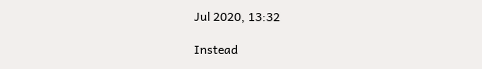Jul 2020, 13:32

Instead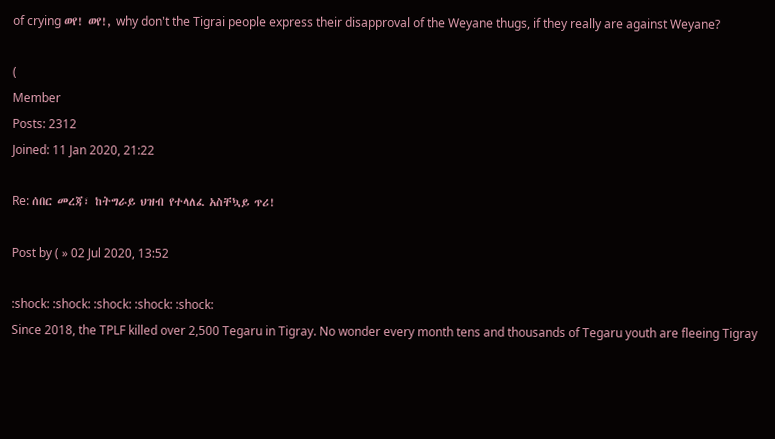of crying ወየ! ወየ!, why don't the Tigrai people express their disapproval of the Weyane thugs, if they really are against Weyane?

(
Member
Posts: 2312
Joined: 11 Jan 2020, 21:22

Re: ሰበር መረጃ፣ ከትግራይ ህዝብ የተላለፈ አስቸኳይ ጥሪ!

Post by ( » 02 Jul 2020, 13:52

:shock: :shock: :shock: :shock: :shock:
Since 2018, the TPLF killed over 2,500 Tegaru in Tigray. No wonder every month tens and thousands of Tegaru youth are fleeing Tigray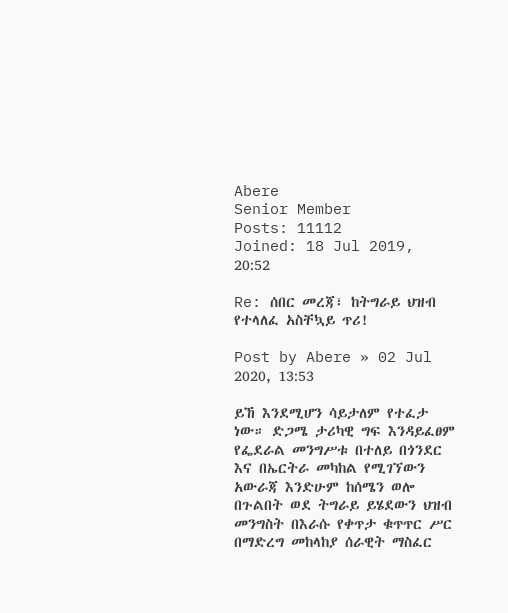Abere
Senior Member
Posts: 11112
Joined: 18 Jul 2019, 20:52

Re: ሰበር መረጃ፣ ከትግራይ ህዝብ የተላለፈ አስቸኳይ ጥሪ!

Post by Abere » 02 Jul 2020, 13:53

ይኸ እንደሚሆን ሳይታለም የተፈታ ነው። ድጋሜ ታሪካዊ ግፍ እንዳይፈፀም የፌደራል መንግሥቱ በተለይ በጎንደር እና በኤርትራ መካከል የሚገኘውን አውራጃ እንድሁም ከሰሜን ወሎ በጉልበት ወደ ትግራይ ይሄደውን ህዝብ መንግስት በእራሱ የቀጥታ ቁጥጥር ሥር በማድረግ መከላከያ ሰራዊት ማስፈር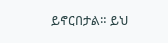ይኖርበታል። ይህ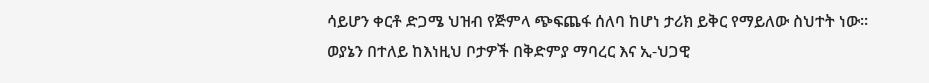ሳይሆን ቀርቶ ድጋሜ ህዝብ የጅምላ ጭፍጨፋ ሰለባ ከሆነ ታሪክ ይቅር የማይለው ስህተት ነው። ወያኔን በተለይ ከእነዚህ ቦታዎች በቅድምያ ማባረር እና ኢ-ህጋዊ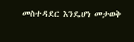መስተዳደር እንዴሆነ መታወቅ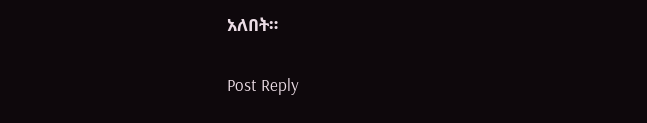አለበት።

Post Reply